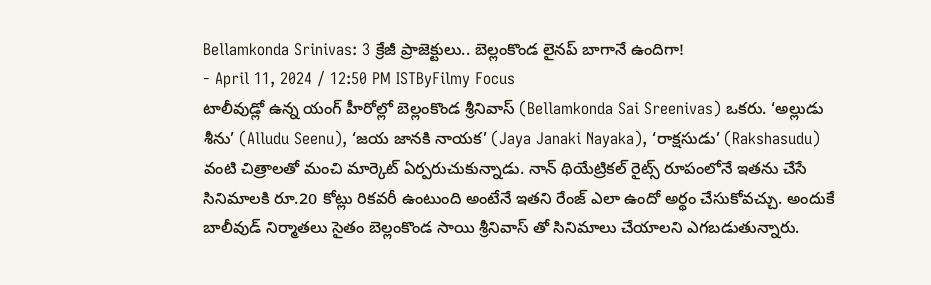Bellamkonda Srinivas: 3 క్రేజీ ప్రాజెక్టులు.. బెల్లంకొండ లైనప్ బాగానే ఉందిగా!
- April 11, 2024 / 12:50 PM ISTByFilmy Focus
టాలీవుడ్లో ఉన్న యంగ్ హీరోల్లో బెల్లంకొండ శ్రీనివాస్ (Bellamkonda Sai Sreenivas) ఒకరు. ‘అల్లుడు శీను’ (Alludu Seenu), ‘జయ జానకి నాయక’ (Jaya Janaki Nayaka), ‘రాక్షసుడు’ (Rakshasudu) వంటి చిత్రాలతో మంచి మార్కెట్ ఏర్పరుచుకున్నాడు. నాన్ థియేట్రికల్ రైట్స్ రూపంలోనే ఇతను చేసే సినిమాలకి రూ.20 కోట్లు రికవరీ ఉంటుంది అంటేనే ఇతని రేంజ్ ఎలా ఉందో అర్థం చేసుకోవచ్చు. అందుకే బాలీవుడ్ నిర్మాతలు సైతం బెల్లంకొండ సాయి శ్రీనివాస్ తో సినిమాలు చేయాలని ఎగబడుతున్నారు.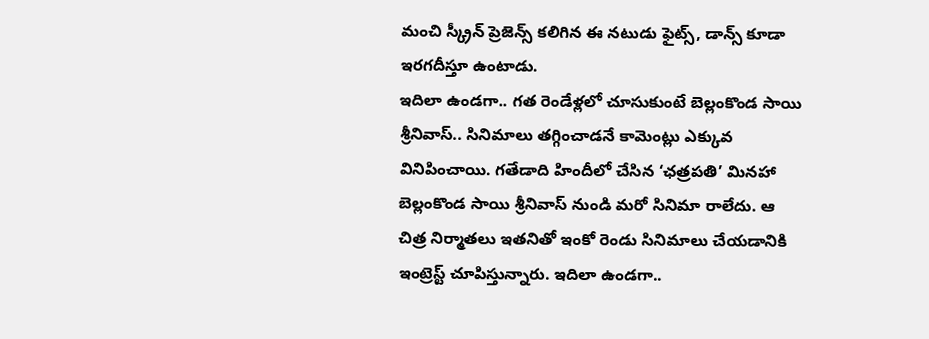మంచి స్క్రీన్ ప్రెజెన్స్ కలిగిన ఈ నటుడు ఫైట్స్, డాన్స్ కూడా ఇరగదీస్తూ ఉంటాడు.
ఇదిలా ఉండగా.. గత రెండేళ్లలో చూసుకుంటే బెల్లంకొండ సాయి శ్రీనివాస్.. సినిమాలు తగ్గించాడనే కామెంట్లు ఎక్కువ వినిపించాయి. గతేడాది హిందీలో చేసిన ‘ఛత్రపతి’ మినహా బెల్లంకొండ సాయి శ్రీనివాస్ నుండి మరో సినిమా రాలేదు. ఆ చిత్ర నిర్మాతలు ఇతనితో ఇంకో రెండు సినిమాలు చేయడానికి ఇంట్రెస్ట్ చూపిస్తున్నారు. ఇదిలా ఉండగా..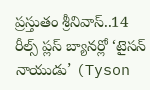ప్రస్తుతం శ్రీనివాస్..14 రీల్స్ ప్లస్ బ్యానర్లో ‘టైసన్ నాయుడు’ (Tyson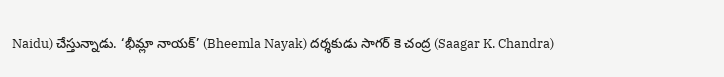Naidu) చేస్తున్నాడు. ‘భీమ్లా నాయక్’ (Bheemla Nayak) దర్శకుడు సాగర్ కె చంద్ర (Saagar K. Chandra)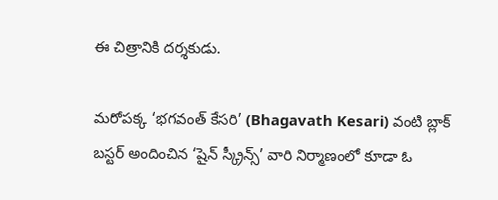ఈ చిత్రానికి దర్శకుడు.

మరోపక్క ‘భగవంత్ కేసరి’ (Bhagavath Kesari) వంటి బ్లాక్ బస్టర్ అందించిన ‘షైన్ స్క్రీన్స్’ వారి నిర్మాణంలో కూడా ఓ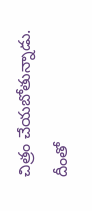చిత్రం చేయబోతున్నాడు. దీంతో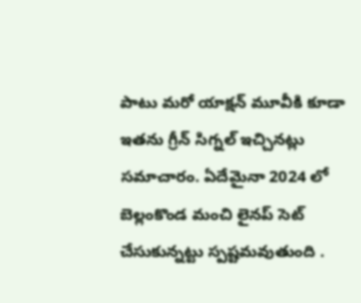పాటు మరో యాక్షన్ మూవీకి కూడా ఇతను గ్రీన్ సిగ్నల్ ఇచ్చినట్లు సమాచారం. ఏదేమైనా 2024 లో బెల్లంకొండ మంచి లైనప్ సెట్ చేసుకున్నట్టు స్పష్టమవుతుంది .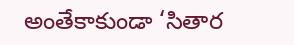అంతేకాకుండా ‘సితార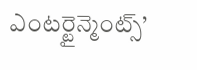ఎంటర్టైన్మెంట్స్’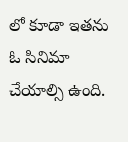లో కూడా ఇతను ఓ సినిమా చేయాల్సి ఉంది.